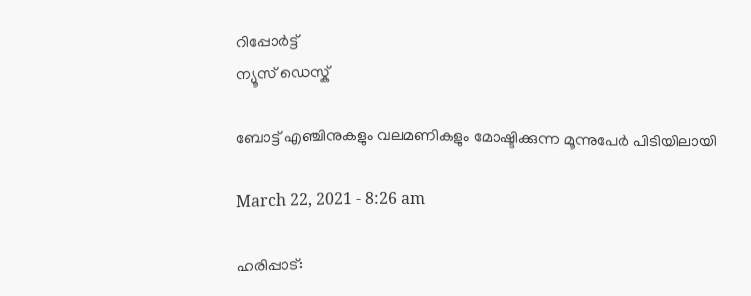റിപ്പോര്‍ട്ട്
ന്യൂസ് ഡെസ്ക്

ബോട്ട് എഞ്ചിനുകളും വലമണികളും മോഷ്ടിക്കുന്ന മൂന്നുപേര്‍ പിടിയിലായി

March 22, 2021 - 8:26 am

ഹരിപ്പാട്: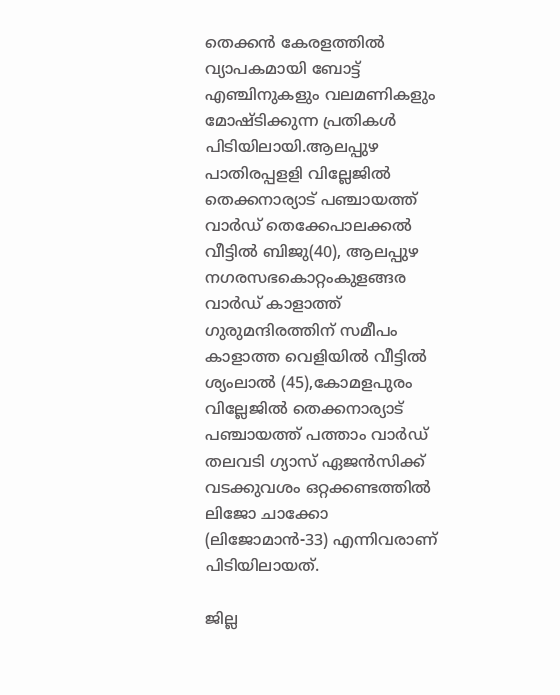തെക്കന്‍ കേരളത്തില്‍ വ്യാപകമായി ബോട്ട് എഞ്ചിനുകളും വലമണികളും മോഷ്ടിക്കുന്ന പ്രതികള്‍ പിടിയിലായി.ആലപ്പുഴ പാതിരപ്പളളി വില്ലേജില്‍ തെക്കനാര്യാട് പഞ്ചായത്ത് വാര്‍ഡ് തെക്കേപാലക്കല്‍ വീട്ടില്‍ ബിജു(40), ആലപ്പുഴ നഗരസഭകൊറ്റംകുളങ്ങര വാര്‍ഡ് കാളാത്ത് ഗുരുമന്ദിരത്തിന് സമീപം കാളാത്ത വെളിയില്‍ വീട്ടില്‍ ശ്യംലാല്‍ (45),കോമളപുരം വില്ലേജില്‍ തെക്കനാര്യാട് പഞ്ചായത്ത് പത്താം വാര്‍ഡ് തലവടി ഗ്യാസ് ഏജന്‍സിക്ക് വടക്കുവശം ഒറ്റക്കണ്ടത്തില്‍ ലിജോ ചാക്കോ (ലിജോമാന്‍-33) എന്നിവരാണ് പിടിയിലായത്.

ജില്ല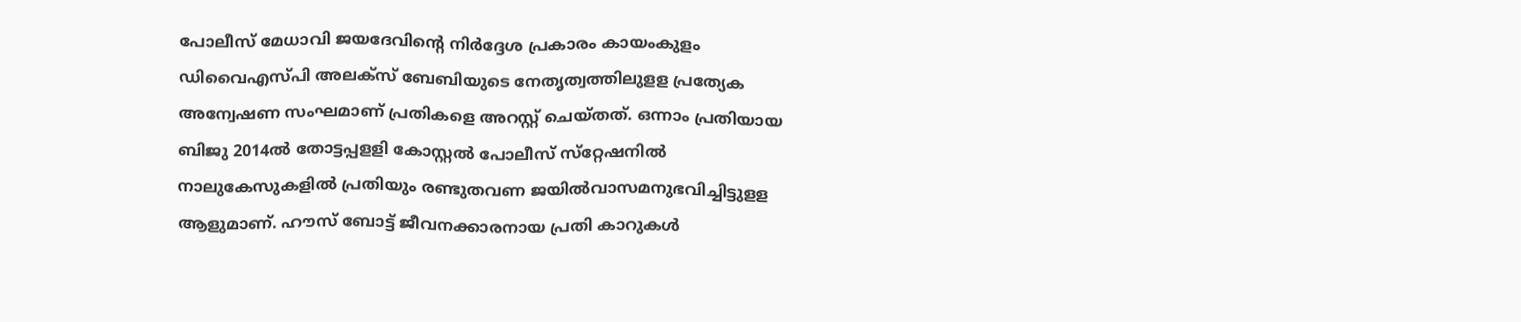പോലീസ് മേധാവി ജയദേവിന്റെ നിര്‍ദ്ദേശ പ്രകാരം കായംകുളം ഡിവൈഎസ്പി അലക്‌സ് ബേബിയുടെ നേതൃത്വത്തിലുളള പ്രത്യേക അന്വേഷണ സംഘമാണ് പ്രതികളെ അറസ്റ്റ് ചെയ്തത്. ഒന്നാം പ്രതിയായ ബിജു 2014ല്‍ തോട്ടപ്പളളി കോസ്റ്റല്‍ പോലീസ് സ്‌റ്റേഷനില്‍ നാലുകേസുകളില്‍ പ്രതിയും രണ്ടുതവണ ജയില്‍വാസമനുഭവിച്ചിട്ടുളള ആളുമാണ്. ഹൗസ് ബോട്ട് ജീവനക്കാരനായ പ്രതി കാറുകള്‍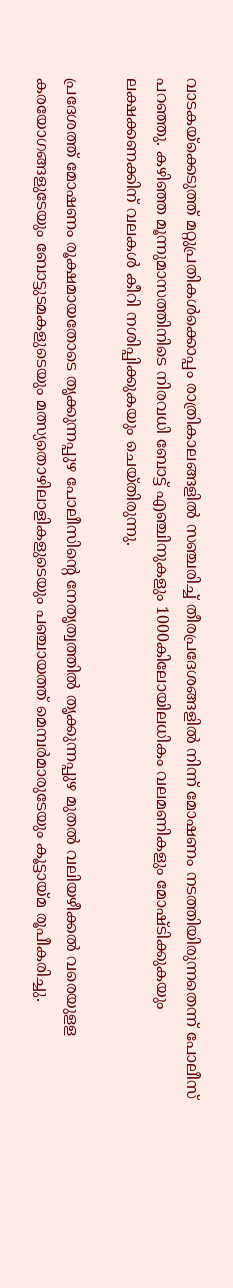വാടകയ്‌ക്കെടുത്ത് മറ്റുപ്രതികള്‍ക്കൊപ്പം രാത്രികാലങ്ങളില്‍ സഞ്ചരിച്ച് തീരപ്രദേശങ്ങളില്‍ നിന്ന് മോഷണം നടത്തിയിരുന്നതെന്ന് പോലീസ് പറഞ്ഞു. കഴിഞ്ഞ മൂന്നുമാസത്തിനിടെ നിരവധി ബോട്ട് എഞ്ചിനുകളും 1000കിലോയിലധികം വലമണികളും മോഷ്ടിക്കുകയും ലക്ഷക്കണക്കിന് വലകള്‍ കീറി നശിപ്പിക്കുകയും ചെയ്തിരുന്നു.

പ്രദേശത്ത് മോഷണം രൂക്ഷമായതോടെ തൃക്കുന്നപ്പുഴ പോലീസിന്റെ നേതൃത്വത്തില്‍ തൃക്കുന്നപ്പുഴ മുതല്‍ വലിയഴീക്കല്‍ വരെയുളള കരയോഗങ്ങളുടേയും ബോട്ടുടമകളുടെയും മത്സ്യതൊഴിലാളികളുടെയും പഞ്ചായത്ത് മെമ്പര്‍മാരുടേയും കൂട്ടായ്മ രൂപീകരിച്ചു.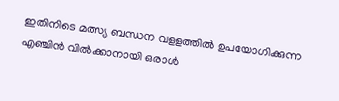ഇതിനിടെ മത്സ്യ ബന്ധന വളളത്തില്‍ ഉപയോഗിക്കുന്ന എഞ്ചിന്‍ വില്‍ക്കാനായി ഒരാള്‍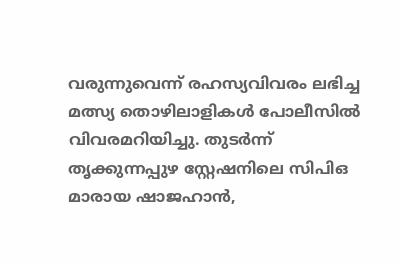വരുന്നുവെന്ന് രഹസ്യവിവരം ലഭിച്ച മത്സ്യ തൊഴിലാളികള്‍ പോലീസില്‍ വിവരമറിയിച്ചു. തുടര്‍ന്ന് തൃക്കുന്നപ്പുഴ സ്റ്റേഷനിലെ സിപിഒ മാരായ ഷാജഹാന്‍,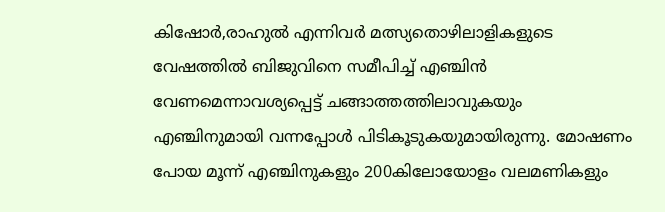കിഷോര്‍,രാഹുല്‍ എന്നിവര്‍ മത്സ്യതൊഴിലാളികളുടെ വേഷത്തില്‍ ബിജുവിനെ സമീപിച്ച് എഞ്ചിന്‍ വേണമെന്നാവശ്യപ്പെട്ട് ചങ്ങാത്തത്തിലാവുകയും എഞ്ചിനുമായി വന്നപ്പോള്‍ പിടികൂടുകയുമായിരുന്നു. മോഷണം പോയ മൂന്ന് എഞ്ചിനുകളും 200കിലോയോളം വലമണികളും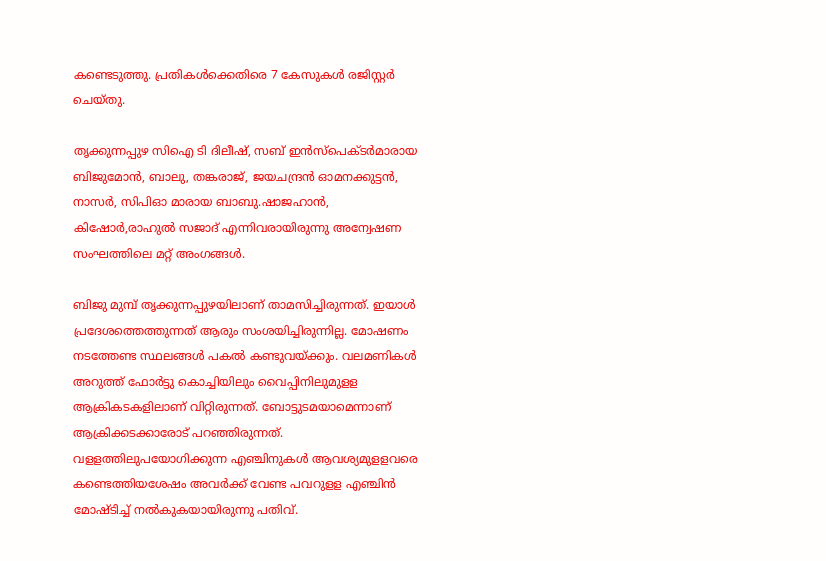കണ്ടെടുത്തു. പ്രതികള്‍ക്കെതിരെ 7 കേസുകള്‍ രജിസ്റ്റര്‍ ചെയ്തു.

തൃക്കുന്നപ്പുഴ സിഐ ടി ദിലീഷ്, സബ് ഇന്‍സ്‌പെക്ടര്‍മാരായ ബിജുമോന്‍, ബാലു, തങ്കരാജ്, ജയചന്ദ്രന്‍ ഓമനക്കുട്ടന്‍, നാസര്‍, സിപിഓ മാരായ ബാബു.ഷാജഹാന്‍, കിഷോര്‍,രാഹുല്‍ സജാദ് എന്നിവരായിരുന്നു അന്വേഷണ സംഘത്തിലെ മറ്റ് അംഗങ്ങള്‍.

ബിജു മുമ്പ് തൃക്കുന്നപ്പുഴയിലാണ് താമസിച്ചിരുന്നത്. ഇയാള്‍ പ്രദേശത്തെത്തുന്നത് ആരും സംശയിച്ചിരുന്നില്ല. മോഷണം നടത്തേണ്ട സ്ഥലങ്ങള്‍ പകല്‍ കണ്ടുവയ്ക്കും. വലമണികള്‍ അറുത്ത് ഫോര്‍ട്ടു കൊച്ചിയിലും വൈപ്പിനിലുമുളള ആക്രികടകളിലാണ് വിറ്റിരുന്നത്. ബോട്ടുടമയാമെന്നാണ് ആക്രിക്കടക്കാരോട് പറഞ്ഞിരുന്നത്. വളളത്തിലുപയോഗിക്കുന്ന എഞ്ചിനുകള്‍ ആവശ്യമുളളവരെ കണ്ടെത്തിയശേഷം അവര്‍ക്ക് വേണ്ട പവറുളള എഞ്ചിന്‍ മോഷ്ടിച്ച് നല്‍കുകയായിരുന്നു പതിവ്.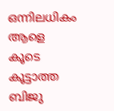ഒന്നിലധികം ആളെ കൂടെ കൂട്ടാത്ത ബിജു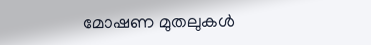മോഷണ മുതലുകള്‍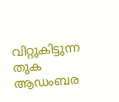വിറ്റുകിട്ടുന്ന തുക ആഡംബര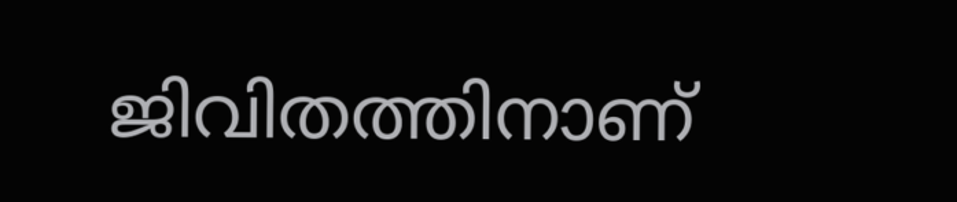ജിവിതത്തിനാണ്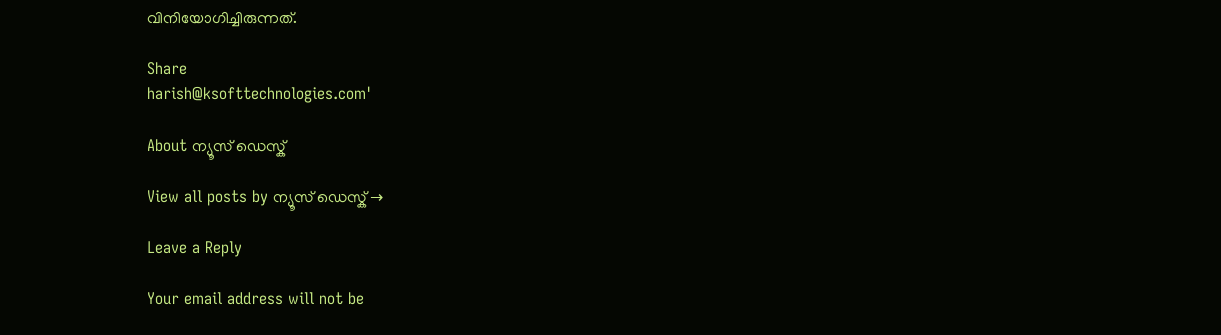വിനിയോഗിച്ചിരുന്നത്.

Share
harish@ksofttechnologies.com'

About ന്യൂസ് ഡെസ്ക്

View all posts by ന്യൂസ് ഡെസ്ക് →

Leave a Reply

Your email address will not be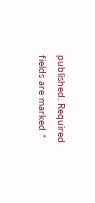published. Required fields are marked *